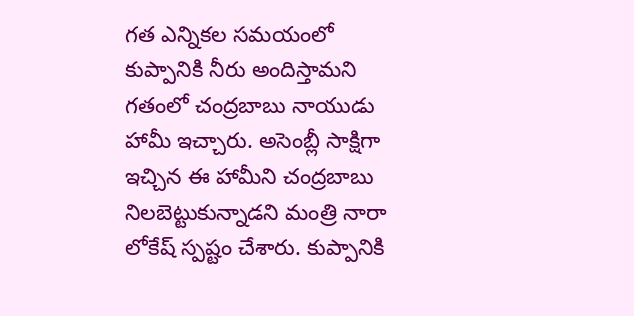గత ఎన్నికల సమయంలో కుప్పానికి నీరు అందిస్తామని గతంలో చంద్రబాబు నాయుడు హామీ ఇచ్చారు. అసెంబ్లీ సాక్షిగా ఇచ్చిన ఈ హామీని చంద్రబాబు నిలబెట్టుకున్నాడని మంత్రి నారా లోకేష్ స్పష్టం చేశారు. కుప్పానికి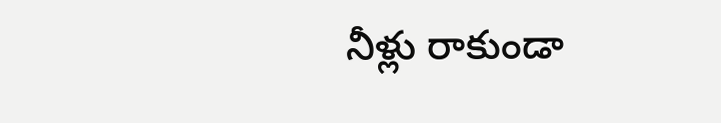నీళ్లు రాకుండా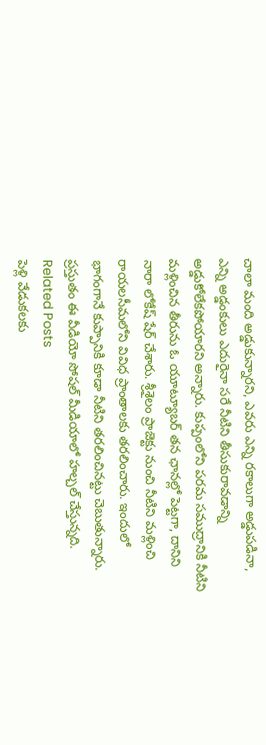చాలా మంది అడ్డుకున్నారని, ఎవరు ఎన్ని రకాలుగా అడ్డుపడినా, ఎన్ని అడ్డంకులు ఎదురైనా సరే నీటిని తీసుకురావడాన్ని అడ్డుకోలేకపోయారని అన్నారు. కుప్పంలోని పరమ సముద్రానికి నీటిని మళ్లించిన తీరును ఓ యూట్యూబర్ తన ఛానల్లో పెట్టగా, దానిని నారా లోకేష్ షేర్ చేశారు. శ్రీశైలం ప్రాజెక్టు నుంచి నీటిని మళ్లించి రాయలసీమలోని వివిధ ప్రాంతాలకు తరలించారు. ఇందులో భాగంగానే కుప్పానికి కూడా నీటిని తరలించినట్టు చెబుతున్నారు. ప్రస్తుతం ఈ వీడియో సోషల్ మీడియాలో హల్చల్ చేస్తున్నది.
Related Posts
పెళ్లి వేడుకలకు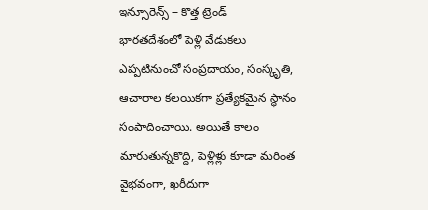ఇన్సూరెన్స్ – కొత్త ట్రెండ్
భారతదేశంలో పెళ్లి వేడుకలు ఎప్పటినుంచో సంప్రదాయం, సంస్కృతి, ఆచారాల కలయికగా ప్రత్యేకమైన స్థానం సంపాదించాయి. అయితే కాలం మారుతున్నకొద్ది, పెళ్లిళ్లు కూడా మరింత వైభవంగా, ఖరీదుగా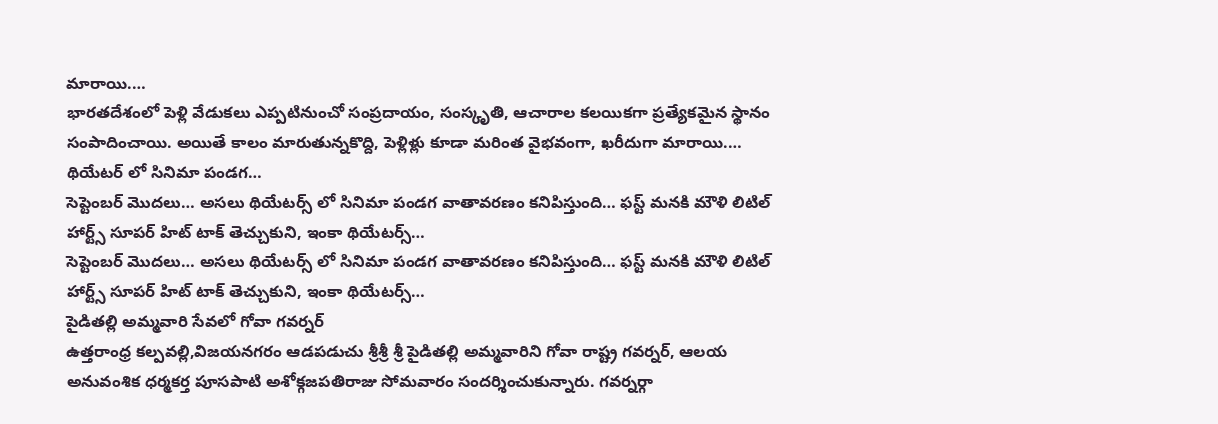మారాయి.…
భారతదేశంలో పెళ్లి వేడుకలు ఎప్పటినుంచో సంప్రదాయం, సంస్కృతి, ఆచారాల కలయికగా ప్రత్యేకమైన స్థానం సంపాదించాయి. అయితే కాలం మారుతున్నకొద్ది, పెళ్లిళ్లు కూడా మరింత వైభవంగా, ఖరీదుగా మారాయి.…
థియేటర్ లో సినిమా పండగ…
సెప్టెంబర్ మొదలు… అసలు థియేటర్స్ లో సినిమా పండగ వాతావరణం కనిపిస్తుంది… ఫస్ట్ మనకి మౌళి లిటిల్ హార్ట్స్ సూపర్ హిట్ టాక్ తెచ్చుకుని, ఇంకా థియేటర్స్…
సెప్టెంబర్ మొదలు… అసలు థియేటర్స్ లో సినిమా పండగ వాతావరణం కనిపిస్తుంది… ఫస్ట్ మనకి మౌళి లిటిల్ హార్ట్స్ సూపర్ హిట్ టాక్ తెచ్చుకుని, ఇంకా థియేటర్స్…
పైడితల్లి అమ్మవారి సేవలో గోవా గవర్నర్
ఉత్తరాంధ్ర కల్పవల్లి,విజయనగరం ఆడపడుచు శ్రీశ్రీ శ్రీ పైడితల్లి అమ్మవారిని గోవా రాష్ట్ర గవర్నర్, ఆలయ అనువంశిక ధర్మకర్త పూసపాటి అశోక్గజపతిరాజు సోమవారం సందర్శించుకున్నారు. గవర్నర్గా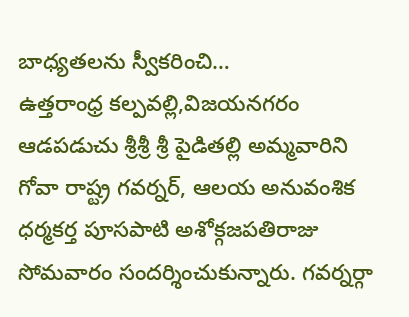బాధ్యతలను స్వీకరించి…
ఉత్తరాంధ్ర కల్పవల్లి,విజయనగరం ఆడపడుచు శ్రీశ్రీ శ్రీ పైడితల్లి అమ్మవారిని గోవా రాష్ట్ర గవర్నర్, ఆలయ అనువంశిక ధర్మకర్త పూసపాటి అశోక్గజపతిరాజు సోమవారం సందర్శించుకున్నారు. గవర్నర్గా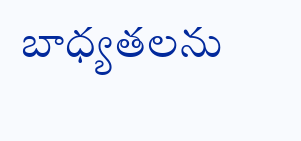బాధ్యతలను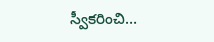స్వీకరించి…